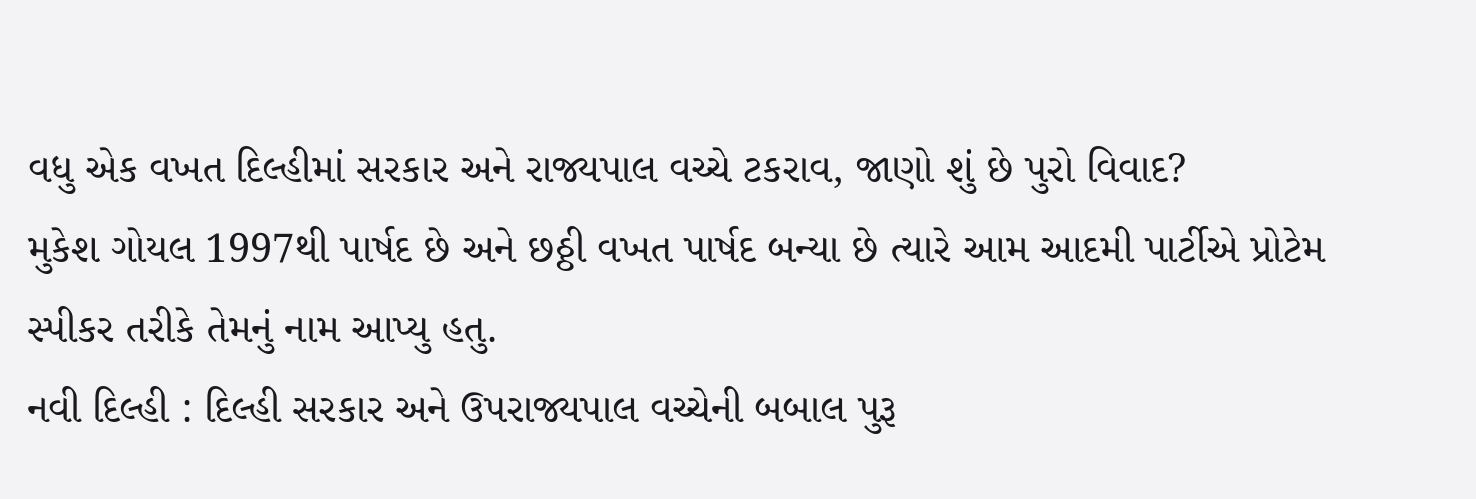વધુ એક વખત દિલ્હીમાં સરકાર અને રાજ્યપાલ વચ્ચે ટકરાવ, જાણો શું છે પુરો વિવાદ?
મુકેશ ગોયલ 1997થી પાર્ષદ છે અને છઠ્ઠી વખત પાર્ષદ બન્યા છે ત્યારે આમ આદમી પાર્ટીએ પ્રોટેમ સ્પીકર તરીકે તેમનું નામ આપ્યુ હતુ.
નવી દિલ્હી : દિલ્હી સરકાર અને ઉપરાજ્યપાલ વચ્ચેની બબાલ પુરૂ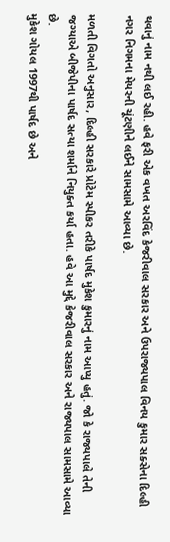થવાનું નામ નથી લઈ રહી. હવે ફરી એક વખત અરવિંદ કેજરીવાલ સરકાર અને ઉપરાજ્યપાલ વિનય કુમાર સક્સેના દિલ્હી નગર નિગમના મેયરની ચૂંટણીને લઈને સામસામે આવ્યા છે.

મળતી વિગતો અનુસાર, દિલ્હી સરકારે પ્રોટેમ સ્પીકર તરીકે પાર્ષદ મુકેશ કુમારનું નામ આપ્યુ હતું. જો કે રાજ્યપાલે તેની જગ્યાએ બીજેપીના પાર્ષદ સત્યા શર્માને નિયુક્ત કર્યા હતા. હવે આ મુદ્દે કેજરીવાલ સરકાર અને રાજ્યપાલ સામસામે આવ્યા છે.
મુકેશ ગોયલ 1997થી પાર્ષદ છે અને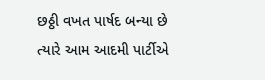છઠ્ઠી વખત પાર્ષદ બન્યા છે ત્યારે આમ આદમી પાર્ટીએ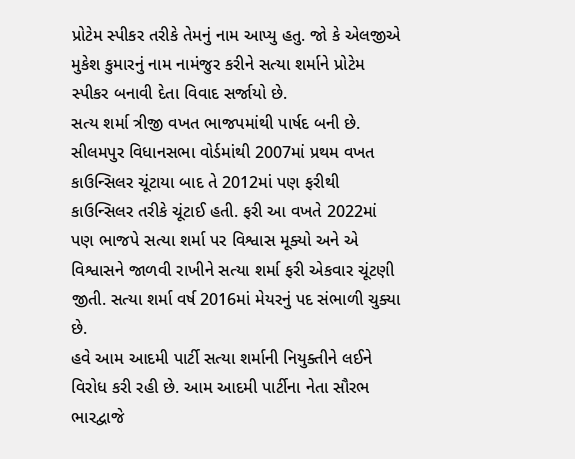પ્રોટેમ સ્પીકર તરીકે તેમનું નામ આપ્યુ હતુ. જો કે એલજીએ મુકેશ કુમારનું નામ નામંજુર કરીને સત્યા શર્માને પ્રોટેમ સ્પીકર બનાવી દેતા વિવાદ સર્જાયો છે.
સત્ય શર્મા ત્રીજી વખત ભાજપમાંથી પાર્ષદ બની છે. સીલમપુર વિધાનસભા વોર્ડમાંથી 2007માં પ્રથમ વખત કાઉન્સિલર ચૂંટાયા બાદ તે 2012માં પણ ફરીથી કાઉન્સિલર તરીકે ચૂંટાઈ હતી. ફરી આ વખતે 2022માં પણ ભાજપે સત્યા શર્મા પર વિશ્વાસ મૂક્યો અને એ વિશ્વાસને જાળવી રાખીને સત્યા શર્મા ફરી એકવાર ચૂંટણી જીતી. સત્યા શર્મા વર્ષ 2016માં મેયરનું પદ સંભાળી ચુક્યા છે.
હવે આમ આદમી પાર્ટી સત્યા શર્માની નિયુક્તીને લઈને વિરોધ કરી રહી છે. આમ આદમી પાર્ટીના નેતા સૌરભ ભારદ્વાજે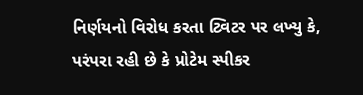નિર્ણયનો વિરોધ કરતા ટ્વિટર પર લખ્યુ કે, પરંપરા રહી છે કે પ્રોટેમ સ્પીકર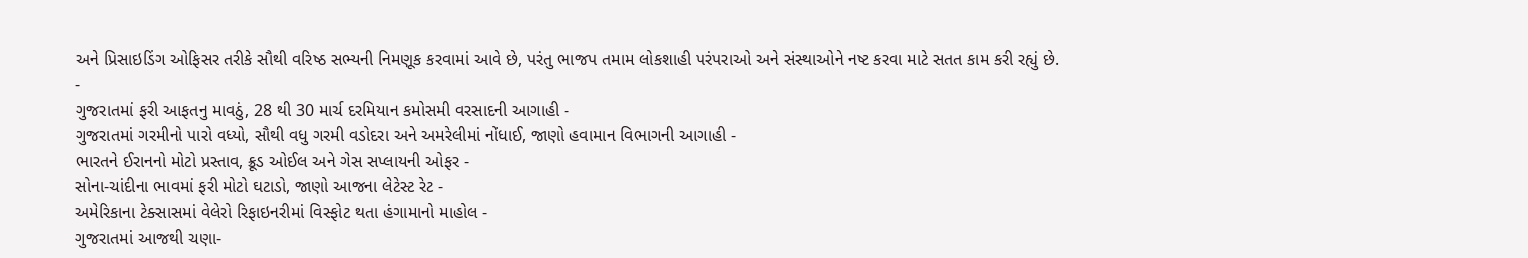અને પ્રિસાઇડિંગ ઓફિસર તરીકે સૌથી વરિષ્ઠ સભ્યની નિમણૂક કરવામાં આવે છે, પરંતુ ભાજપ તમામ લોકશાહી પરંપરાઓ અને સંસ્થાઓને નષ્ટ કરવા માટે સતત કામ કરી રહ્યું છે.
-
ગુજરાતમાં ફરી આફતનુ માવઠું, 28 થી 30 માર્ચ દરમિયાન કમોસમી વરસાદની આગાહી -
ગુજરાતમાં ગરમીનો પારો વધ્યો, સૌથી વધુ ગરમી વડોદરા અને અમરેલીમાં નોંધાઈ, જાણો હવામાન વિભાગની આગાહી -
ભારતને ઈરાનનો મોટો પ્રસ્તાવ, ક્રૂડ ઓઈલ અને ગેસ સપ્લાયની ઓફર -
સોના-ચાંદીના ભાવમાં ફરી મોટો ઘટાડો, જાણો આજના લેટેસ્ટ રેટ -
અમેરિકાના ટેક્સાસમાં વેલેરો રિફાઇનરીમાં વિસ્ફોટ થતા હંગામાનો માહોલ -
ગુજરાતમાં આજથી ચણા-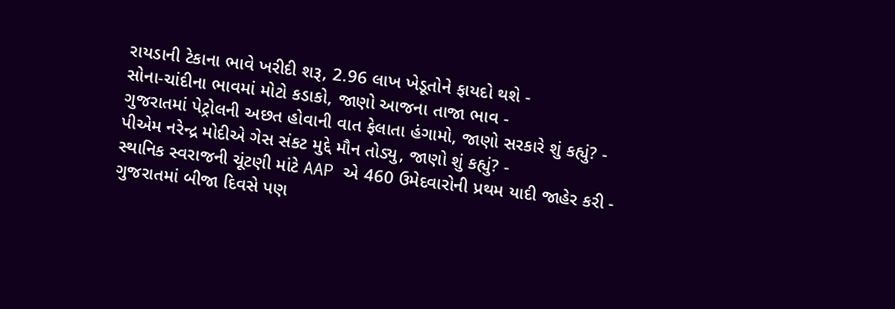રાયડાની ટેકાના ભાવે ખરીદી શરૂ, 2.96 લાખ ખેડૂતોને ફાયદો થશે -
સોના-ચાંદીના ભાવમાં મોટો કડાકો, જાણો આજના તાજા ભાવ -
ગુજરાતમાં પેટ્રોલની અછત હોવાની વાત ફેલાતા હંગામો, જાણો સરકારે શું કહ્યું? -
પીએમ નરેન્દ્ર મોદીએ ગેસ સંકટ મુદ્દે મૌન તોડ્યુ, જાણો શું કહ્યું? -
સ્થાનિક સ્વરાજની ચૂંટણી માંટે AAP એ 460 ઉમેદવારોની પ્રથમ યાદી જાહેર કરી -
ગુજરાતમાં બીજા દિવસે પણ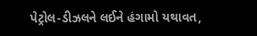પેટ્રોલ-ડીઝલને લઈને હંગામો યથાવત,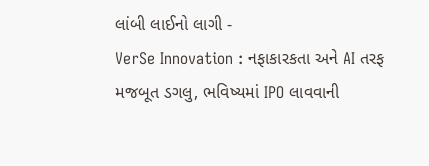લાંબી લાઈનો લાગી -
VerSe Innovation : નફાકારકતા અને AI તરફ મજબૂત ડગલુ, ભવિષ્યમાં IPO લાવવાની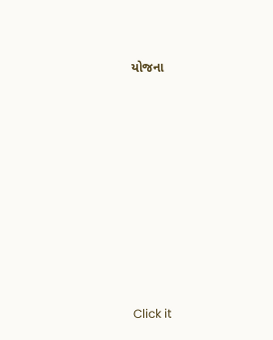યોજના









Click it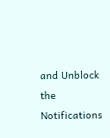and Unblock the Notifications